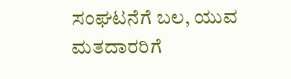ಸಂಘಟನೆಗೆ ಬಲ, ಯುವ ಮತದಾರರಿಗೆ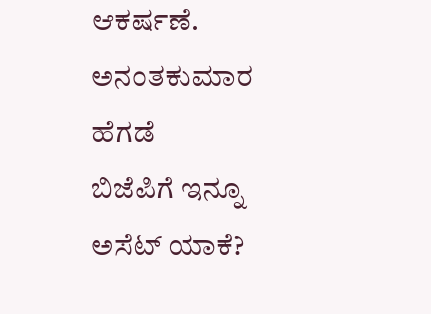ಆಕರ್ಷಣೆ.
ಅನಂತಕುಮಾರ ಹೆಗಡೆ
ಬಿಜೆಪಿಗೆ ಇನ್ನೂ ಅಸೆಟ್ ಯಾಕೆ?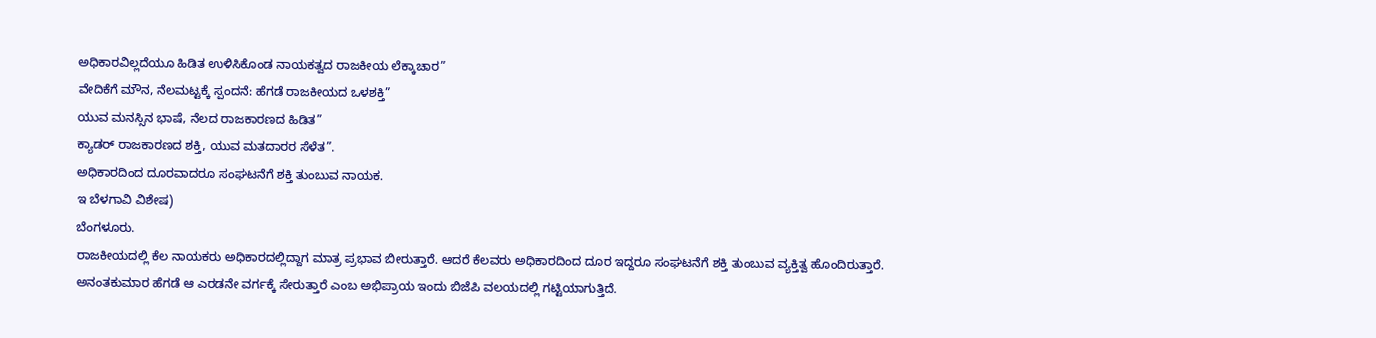ಅಧಿಕಾರವಿಲ್ಲದೆಯೂ ಹಿಡಿತ ಉಳಿಸಿಕೊಂಡ ನಾಯಕತ್ವದ ರಾಜಕೀಯ ಲೆಕ್ಕಾಚಾರ”
ವೇದಿಕೆಗೆ ಮೌನ, ನೆಲಮಟ್ಟಕ್ಕೆ ಸ್ಪಂದನೆ: ಹೆಗಡೆ ರಾಜಕೀಯದ ಒಳಶಕ್ತಿ”
ಯುವ ಮನಸ್ಸಿನ ಭಾಷೆ, ನೆಲದ ರಾಜಕಾರಣದ ಹಿಡಿತ”
ಕ್ಯಾಡರ್ ರಾಜಕಾರಣದ ಶಕ್ತಿ, ಯುವ ಮತದಾರರ ಸೆಳೆತ”.
ಅಧಿಕಾರದಿಂದ ದೂರವಾದರೂ ಸಂಘಟನೆಗೆ ಶಕ್ತಿ ತುಂಬುವ ನಾಯಕ.
ಇ ಬೆಳಗಾವಿ ವಿಶೇಷ)
ಬೆಂಗಳೂರು.
ರಾಜಕೀಯದಲ್ಲಿ ಕೆಲ ನಾಯಕರು ಅಧಿಕಾರದಲ್ಲಿದ್ದಾಗ ಮಾತ್ರ ಪ್ರಭಾವ ಬೀರುತ್ತಾರೆ. ಆದರೆ ಕೆಲವರು ಅಧಿಕಾರದಿಂದ ದೂರ ಇದ್ದರೂ ಸಂಘಟನೆಗೆ ಶಕ್ತಿ ತುಂಬುವ ವ್ಯಕ್ತಿತ್ವ ಹೊಂದಿರುತ್ತಾರೆ.
ಅನಂತಕುಮಾರ ಹೆಗಡೆ ಆ ಎರಡನೇ ವರ್ಗಕ್ಕೆ ಸೇರುತ್ತಾರೆ ಎಂಬ ಅಭಿಪ್ರಾಯ ಇಂದು ಬಿಜೆಪಿ ವಲಯದಲ್ಲಿ ಗಟ್ಟಿಯಾಗುತ್ತಿದೆ.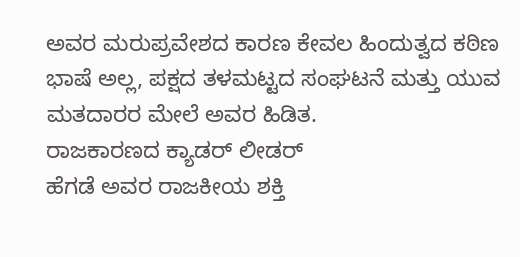ಅವರ ಮರುಪ್ರವೇಶದ ಕಾರಣ ಕೇವಲ ಹಿಂದುತ್ವದ ಕಠಿಣ ಭಾಷೆ ಅಲ್ಲ, ಪಕ್ಷದ ತಳಮಟ್ಟದ ಸಂಘಟನೆ ಮತ್ತು ಯುವ ಮತದಾರರ ಮೇಲೆ ಅವರ ಹಿಡಿತ.
ರಾಜಕಾರಣದ ಕ್ಯಾಡರ್ ಲೀಡರ್
ಹೆಗಡೆ ಅವರ ರಾಜಕೀಯ ಶಕ್ತಿ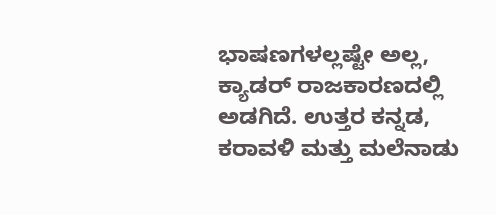ಭಾಷಣಗಳಲ್ಲಷ್ಟೇ ಅಲ್ಲ, ಕ್ಯಾಡರ್ ರಾಜಕಾರಣದಲ್ಲಿ ಅಡಗಿದೆ. ಉತ್ತರ ಕನ್ನಡ, ಕರಾವಳಿ ಮತ್ತು ಮಲೆನಾಡು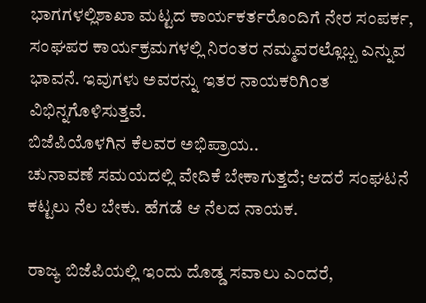ಭಾಗಗಳಲ್ಲಿಶಾಖಾ ಮಟ್ಟದ ಕಾರ್ಯಕರ್ತರೊಂದಿಗೆ ನೇರ ಸಂಪರ್ಕ, ಸಂಘಪರ ಕಾರ್ಯಕ್ರಮಗಳಲ್ಲಿ ನಿರಂತರ ನಮ್ಮವರಲ್ಲೊಬ್ಬ ಎನ್ನುವ ಭಾವನೆ. ಇವುಗಳು ಅವರನ್ನು ಇತರ ನಾಯಕರಿಗಿಂತ ವಿಭಿನ್ನಗೊಳಿಸುತ್ತವೆ.
ಬಿಜೆಪಿಯೊಳಗಿನ ಕೆಲವರ ಅಭಿಪ್ರಾಯ..
ಚುನಾವಣೆ ಸಮಯದಲ್ಲಿ ವೇದಿಕೆ ಬೇಕಾಗುತ್ತದೆ; ಆದರೆ ಸಂಘಟನೆ ಕಟ್ಟಲು ನೆಲ ಬೇಕು. ಹೆಗಡೆ ಆ ನೆಲದ ನಾಯಕ.

ರಾಜ್ಯ ಬಿಜೆಪಿಯಲ್ಲಿ ಇಂದು ದೊಡ್ಡ ಸವಾಲು ಎಂದರೆ,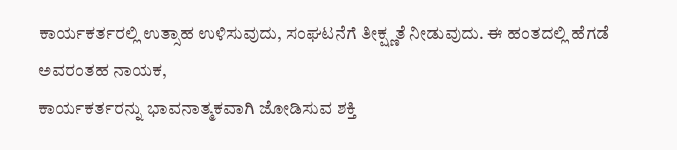ಕಾರ್ಯಕರ್ತರಲ್ಲಿ ಉತ್ಸಾಹ ಉಳಿಸುವುದು, ಸಂಘಟನೆಗೆ ತೀಕ್ಷ್ಣತೆ ನೀಡುವುದು. ಈ ಹಂತದಲ್ಲಿ ಹೆಗಡೆ ಅವರಂತಹ ನಾಯಕ,
ಕಾರ್ಯಕರ್ತರನ್ನು ಭಾವನಾತ್ಮಕವಾಗಿ ಜೋಡಿಸುವ ಶಕ್ತಿ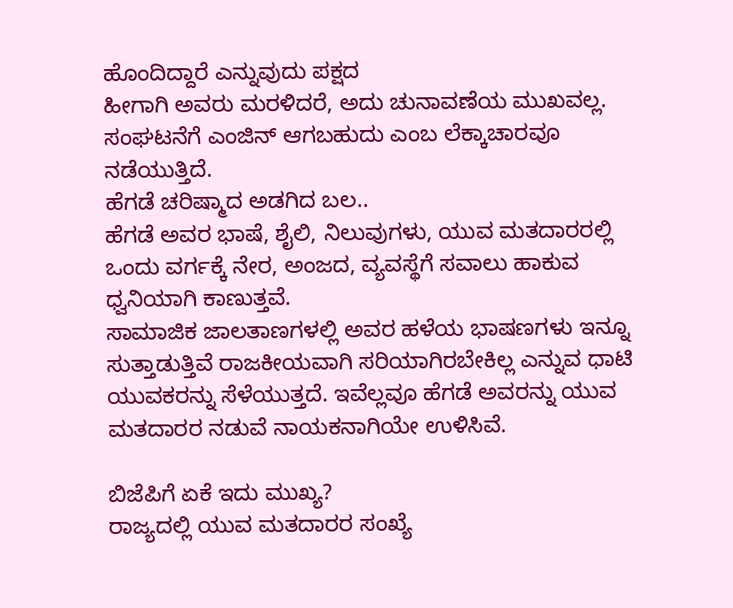ಹೊಂದಿದ್ದಾರೆ ಎನ್ನುವುದು ಪಕ್ಷದ
ಹೀಗಾಗಿ ಅವರು ಮರಳಿದರೆ, ಅದು ಚುನಾವಣೆಯ ಮುಖವಲ್ಲ. ಸಂಘಟನೆಗೆ ಎಂಜಿನ್ ಆಗಬಹುದು ಎಂಬ ಲೆಕ್ಕಾಚಾರವೂ ನಡೆಯುತ್ತಿದೆ.
ಹೆಗಡೆ ಚರಿಷ್ಮಾದ ಅಡಗಿದ ಬಲ..
ಹೆಗಡೆ ಅವರ ಭಾಷೆ, ಶೈಲಿ, ನಿಲುವುಗಳು, ಯುವ ಮತದಾರರಲ್ಲಿ ಒಂದು ವರ್ಗಕ್ಕೆ ನೇರ, ಅಂಜದ, ವ್ಯವಸ್ಥೆಗೆ ಸವಾಲು ಹಾಕುವ ಧ್ವನಿಯಾಗಿ ಕಾಣುತ್ತವೆ.
ಸಾಮಾಜಿಕ ಜಾಲತಾಣಗಳಲ್ಲಿ ಅವರ ಹಳೆಯ ಭಾಷಣಗಳು ಇನ್ನೂ ಸುತ್ತಾಡುತ್ತಿವೆ ರಾಜಕೀಯವಾಗಿ ಸರಿಯಾಗಿರಬೇಕಿಲ್ಲ ಎನ್ನುವ ಧಾಟಿ ಯುವಕರನ್ನು ಸೆಳೆಯುತ್ತದೆ. ಇವೆಲ್ಲವೂ ಹೆಗಡೆ ಅವರನ್ನು ಯುವ ಮತದಾರರ ನಡುವೆ ನಾಯಕನಾಗಿಯೇ ಉಳಿಸಿವೆ.

ಬಿಜೆಪಿಗೆ ಏಕೆ ಇದು ಮುಖ್ಯ?
ರಾಜ್ಯದಲ್ಲಿ ಯುವ ಮತದಾರರ ಸಂಖ್ಯೆ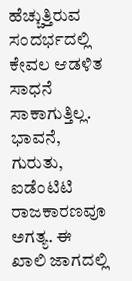ಹೆಚ್ಚುತ್ತಿರುವ ಸಂದರ್ಭದಲ್ಲಿ ಕೇವಲ ಆಡಳಿತ ಸಾಧನೆ ಸಾಕಾಗುತ್ತಿಲ್ಲ.
ಭಾವನೆ, ಗುರುತು, ಐಡೆಂಟಿಟಿ ರಾಜಕಾರಣವೂ ಅಗತ್ಯ. ಈ ಖಾಲಿ ಜಾಗದಲ್ಲಿ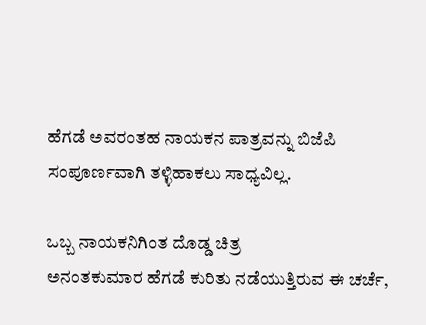ಹೆಗಡೆ ಅವರಂತಹ ನಾಯಕನ ಪಾತ್ರವನ್ನು ಬಿಜೆಪಿ ಸಂಪೂರ್ಣವಾಗಿ ತಳ್ಳಿಹಾಕಲು ಸಾಧ್ಯವಿಲ್ಲ.

ಒಬ್ಬ ನಾಯಕನಿಗಿಂತ ದೊಡ್ಡ ಚಿತ್ರ
ಅನಂತಕುಮಾರ ಹೆಗಡೆ ಕುರಿತು ನಡೆಯುತ್ತಿರುವ ಈ ಚರ್ಚೆ,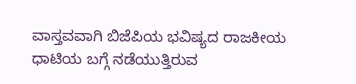ವಾಸ್ತವವಾಗಿ ಬಿಜೆಪಿಯ ಭವಿಷ್ಯದ ರಾಜಕೀಯ ಧಾಟಿಯ ಬಗ್ಗೆ ನಡೆಯುತ್ತಿರುವ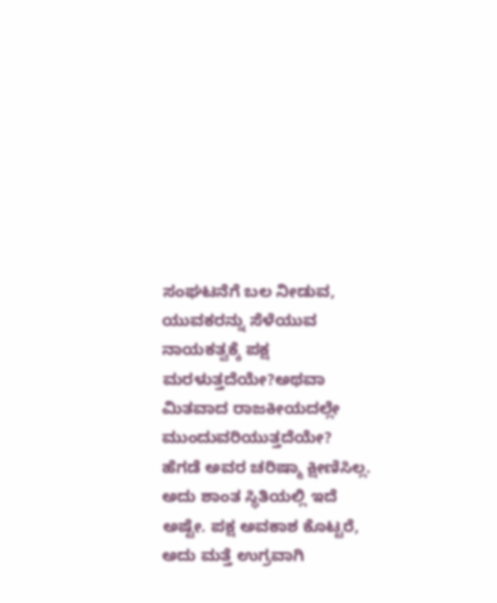ಸಂಘಟನೆಗೆ ಬಲ ನೀಡುವ, ಯುವಕರನ್ನು ಸೆಳೆಯುವ ನಾಯಕತ್ವಕ್ಕೆ ಪಕ್ಷ ಮರಳುತ್ತದೆಯೇ?ಅಥವಾ ಮಿತವಾದ ರಾಜಕೀಯದಲ್ಲೇ ಮುಂದುವರಿಯುತ್ತದೆಯೇ?
ಹೆಗಡೆ ಅವರ ಚರಿಷ್ಮಾ ಕ್ಷೀಣಿಸಿಲ್ಲ. ಅದು ಶಾಂತ ಸ್ಥಿತಿಯಲ್ಲಿ ಇದೆ ಅಷ್ಟೇ. ಪಕ್ಷ ಅವಕಾಶ ಕೊಟ್ಟರೆ, ಅದು ಮತ್ತೆ ಉಗ್ರವಾಗಿ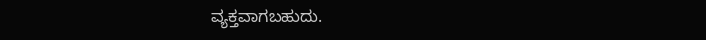ವ್ಯಕ್ತವಾಗಬಹುದು.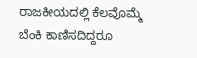ರಾಜಕೀಯದಲ್ಲಿ ಕೆಲವೊಮ್ಮೆ ಬೆಂಕಿ ಕಾಣಿಸದಿದ್ದರೂ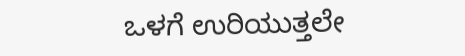ಒಳಗೆ ಉರಿಯುತ್ತಲೇ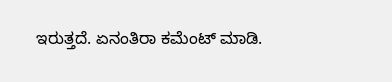ಇರುತ್ತದೆ. ಏನಂತಿರಾ ಕಮೆಂಟ್ ಮಾಡಿ.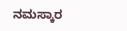ನಮಸ್ಕಾರ